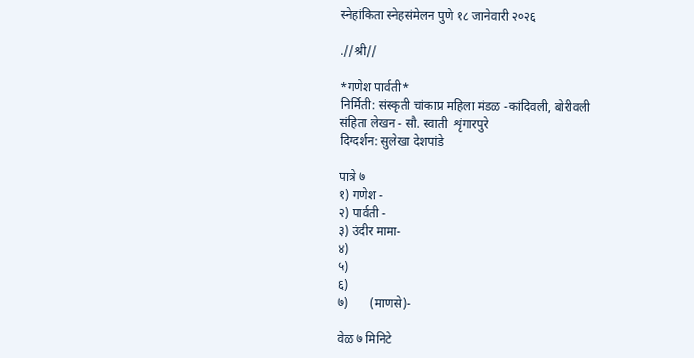स्नेहांकिता स्नेहसंमेलन पुणे १८ जानेवारी २०२६

.//श्री//

*गणेश पार्वती*
निर्मिती: संस्कृती चांकाप्र महिला मंडळ -कांदिवली, बोरीवली
संहिता लेखन - सौ. स्वाती  शृंगारपुरे
दिग्दर्शन: सुलेखा देशपांडे

पात्रे ७
१) गणेश -
२) पार्वती -
३) उंदीर मामा-
४)
५)
६)
७)       (माणसे)-

वेळ ७ मिनिटे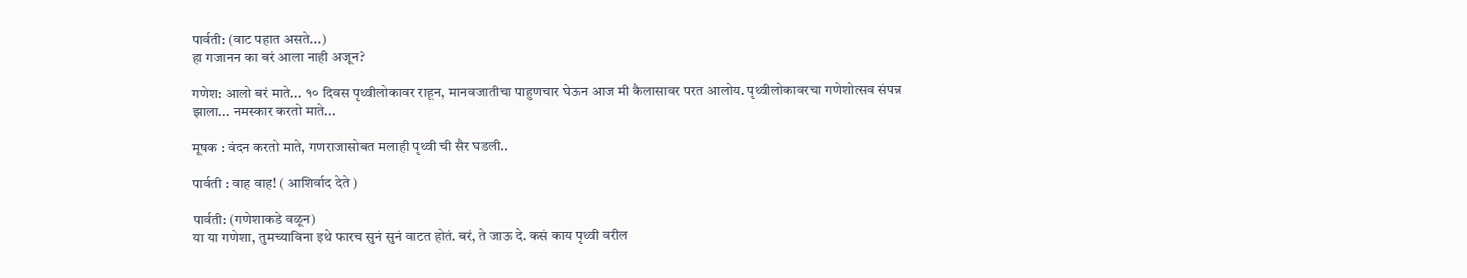पार्वती: (वाट पहात असते...)
हा गजानन का बरं आला नाही अजून?

गणेश: आलो बरं माते... १० दिवस पृथ्वीलोकावर राहून, मानवजातीचा पाहुणचार घेऊन आज मी कैलासावर परत आलोय. पृथ्वीलोकावरचा गणेशोत्सव संपन्न झाला... नमस्कार करतो माते...

मूषक : वंदन करतो माते, गणराजासोबत मलाही पृथ्वी ची सैर घडली..

पार्वती : वाह वाह! ( आशिर्वाद देते )

पार्वती: (गणेशाकडे वळून)
या या गणेशा, तुमच्याविना इथे फारच सुनं सुनं वाटत होतं. बरं, ते जाऊ दे. कसं काय पृथ्वी वरील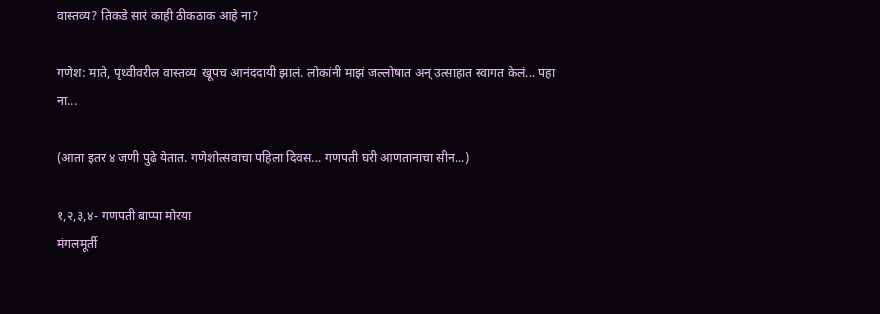वास्तव्य? तिकडे सारं काही ठीकठाक आहे ना?

गणेश: माते, पृथ्वीवरील वास्तव्य  खूपच आनंददायी झालं. लोकांनी माझं जल्लोषात अन् उत्साहात स्वागत केलं... पहा ना...

(आता इतर ४ जणी पुढे येतात. गणेशोत्सवाचा पहिला दिवस... गणपती घरी आणतानाचा सीन...)

१,२,३,४- गणपती बाप्पा मोरया
मंगलमूर्ती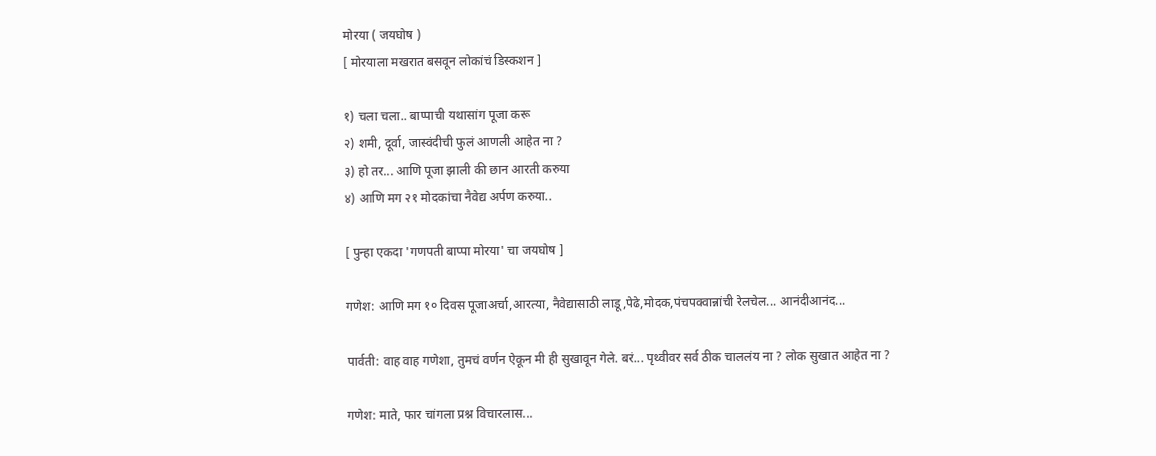मोरया ( जयघोष )
[ मोरयाला मखरात बसवून लोकांचं डिस्कशन ]

१) चला चला.. बाप्पाची यथासांग पूजा करू
२) शमी, दूर्वा, जास्वंदीची फुलं आणली आहेत ना ?
३) हो तर... आणि पूजा झाली की छान आरती करुया
४) आणि मग २१ मोदकांचा नैवेद्य अर्पण करुया..

[ पुन्हा एकदा 'गणपती बाप्पा मोरया' चा जयघोष ]

गणेश: आणि मग १० दिवस पूजाअर्चा,आरत्या, नैवेद्यासाठी लाडू,पेढे,मोदक,पंचपक्वान्नांची रेलचेल... आनंदीआनंद...

पार्वती: वाह वाह गणेशा, तुमचं वर्णन ऐकून मी ही सुखावून गेले. बरं... पृथ्वीवर सर्व ठीक चाललंय ना ? लोक सुखात आहेत ना ?

गणेश: माते, फार चांगला प्रश्न विचारलास...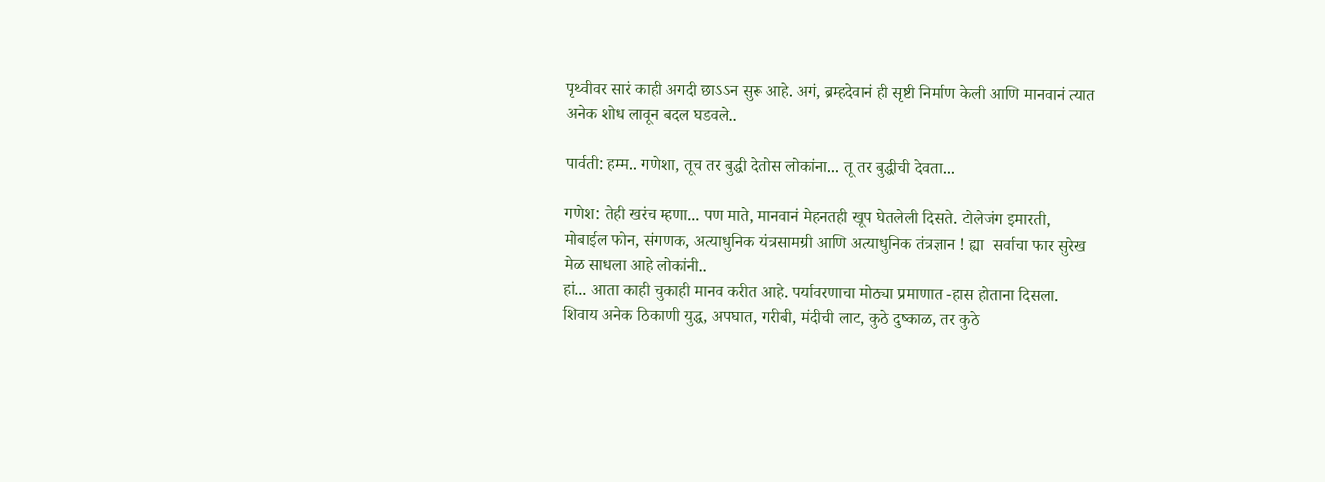पृथ्वीवर सारं काही अगदी छाऽऽन सुरू आहे. अगं, ब्रम्हदेवानं ही सृष्टी निर्माण केली आणि मानवानं त्यात अनेक शोध लावून बदल घडवले..

पार्वती: हम्म.. गणेशा, तूच तर बुद्धी देतोस लोकांना... तू तर बुद्धीची देवता...

गणेश: तेही खरंच म्हणा... पण माते, मानवानं मेहनतही खूप घेतलेली दिसते. टोलेजंग इमारती, मोबाईल फोन, संगणक, अत्याधुनिक यंत्रसामग्री आणि अत्याधुनिक तंत्रज्ञान ! ह्या  सर्वाचा फार सुरेख मेळ साधला आहे लोकांनी..
हां... आता काही चुकाही मानव करीत आहे. पर्यावरणाचा मोठ्या प्रमाणात -हास होताना दिसला. शिवाय अनेक ठिकाणी युद्ध, अपघात, गरीबी, मंदीची लाट, कुठे दुष्काळ, तर कुठे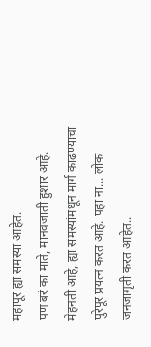महापूर ह्या समस्या आहेत.
पण बरं का माते, मानवजाती हुशार आहे. मेहनती आहे, ह्या समस्यांमधून मार्ग काढण्याचा पुरेपूर प्रयत्न करत आहे. पहा ना... लोक जनजागृती करत आहेत..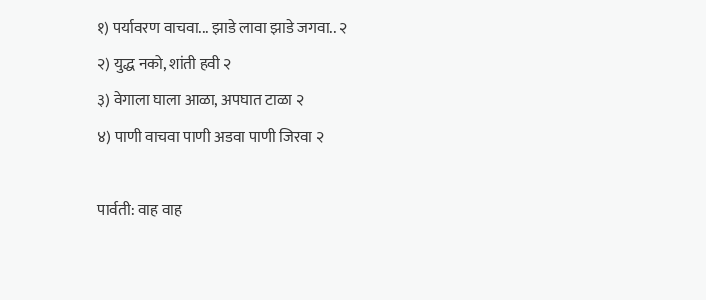१) पर्यावरण वाचवा... झाडे लावा झाडे जगवा.. २
२) युद्ध नको, शांती हवी २
३) वेगाला घाला आळा, अपघात टाळा २
४) पाणी वाचवा पाणी अडवा पाणी जिरवा २

पार्वती: वाह वाह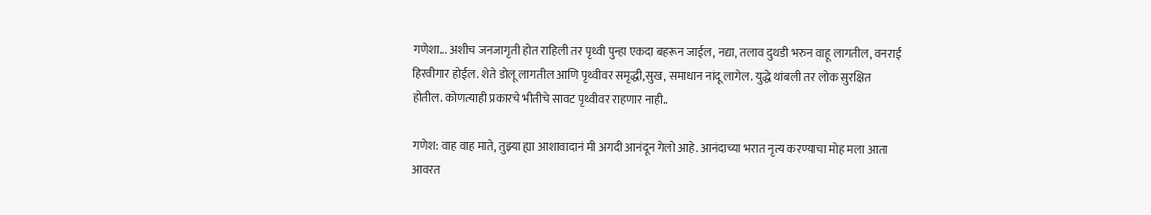गणेशा... अशीच जनजागृती होत राहिली तर पृथ्वी पुन्हा एकदा बहरून जाईल, नद्या, तलाव दुथडी भरुन वाहू लागतील, वनराई हिरवीगार होईल. शेते डोलू लागतील आणि पृथ्वीवर समृद्धी,सुख, समाधान नांदू लागेल. युद्धे थांबली तर लोक सुरक्षित होतील. कोणत्याही प्रकारचे भीतीचे सावट पृथ्वीवर राहणार नाही..

गणेश: वाह वाह माते, तुझ्या ह्या आशावादानं मी अगदी आनंदून गेलो आहे. आनंदाच्या भरात नृत्य करण्याचा मोह मला आता आवरत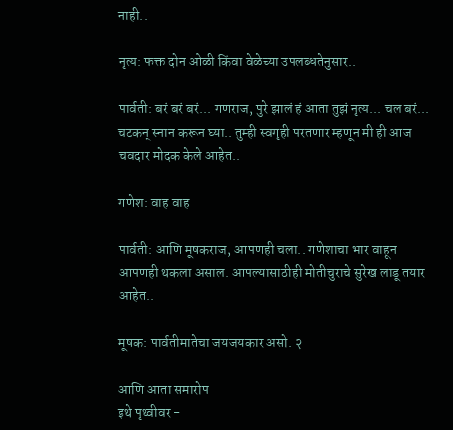नाही..

नृत्य: फक्त दोन ओळी किंवा वेळेच्या उपलब्धतेनुसार..

पार्वती: बरं बरं बरं... गणराज, पुरे झालं हं आता तुझं नृत्य... चल बरं... चटकन् स्नान करून घ्या.. तुम्ही स्वगृही परतणार म्हणून मी ही आज चवदार मोदक केले आहेत..

गणेश: वाह वाह

पार्वती: आणि मूषकराज, आपणही चला.. गणेशाचा भार वाहून आपणही थकला असाल. आपल्यासाठीही मोतीचुराचे सुरेख लाडू तयार आहेत..

मूषक: पार्वतीमातेचा जयजयकार असो. २

आणि आता समारोप
इथे पृथ्वीवर -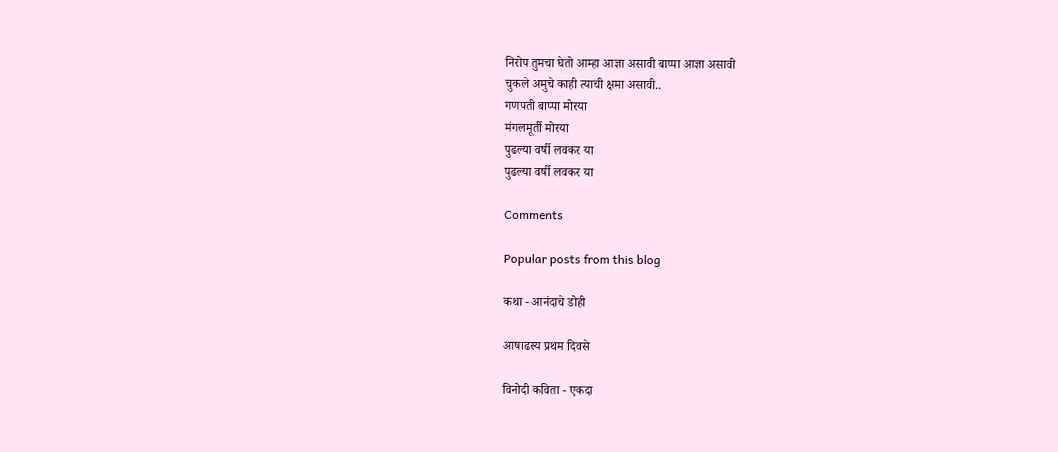निरोप तुमचा घेतो आम्हा आज्ञा असावी बाप्पा आज्ञा असावी
चुकले अमुचे काही त्याची क्षमा असावी..
गणपती बाप्पा मोरया
मंगलमूर्ती मोरया
पुढल्या वर्षी लवकर या
पुढल्या वर्षी लवकर या

Comments

Popular posts from this blog

कथा - आनंदाचे डोही

आषाढस्य प्रथम दिवसे

विनोदी कविता - एकदा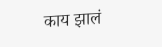काय झालं